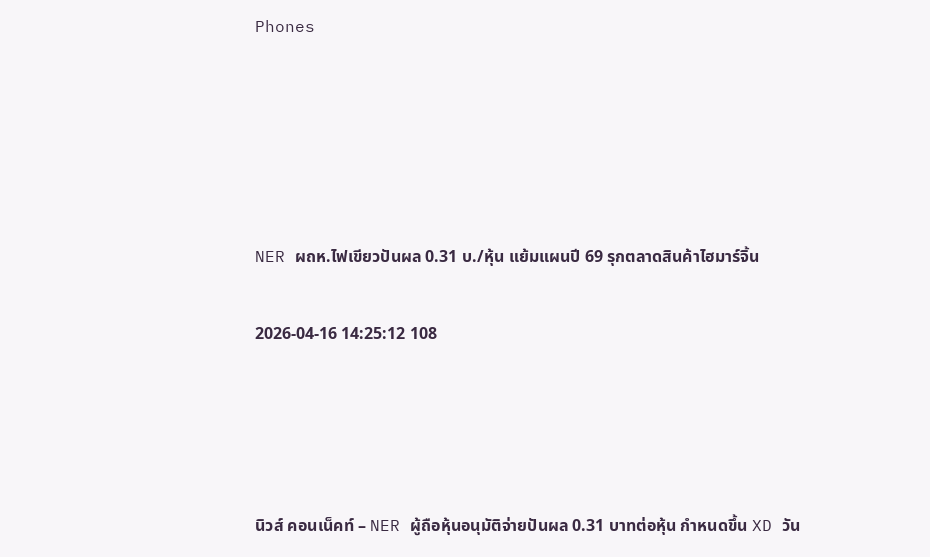Phones





NER ผถห.ไฟเขียวปันผล 0.31 บ./หุ้น แย้มแผนปี 69 รุกตลาดสินค้าไฮมาร์จิ้น

2026-04-16 14:25:12 108




นิวส์ คอนเน็คท์ – NER ผู้ถือหุ้นอนุมัติจ่ายปันผล 0.31 บาทต่อหุ้น กำหนดขึ้น XD วัน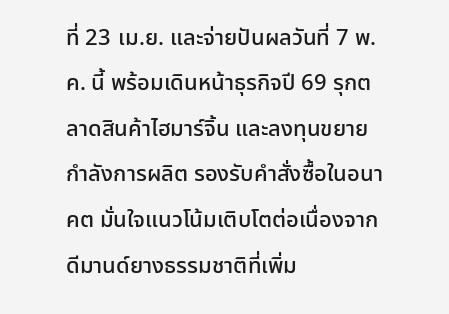ที่ 23 เม.ย. และจ่ายปันผลวันที่ 7 พ.ค. นี้ พร้อมเดินหน้าธุรกิจปี 69 รุกตลาดสินค้าไฮมาร์จิ้น และลงทุนขยายกำลังการผลิต รองรับคำสั่งซื้อในอนาคต มั่นใจแนวโน้มเติบโตต่อเนื่องจากดีมานด์ยางธรรมชาติที่เพิ่ม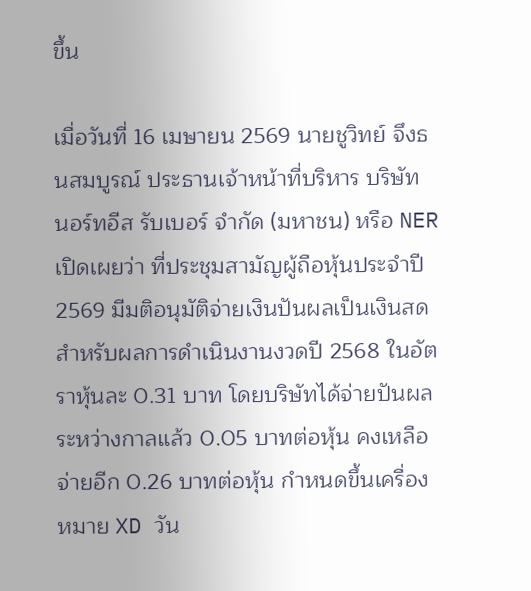ขึ้น

เมื่อวันที่ 16 เมษายน 2569 นายชูวิทย์ จึงธนสมบูรณ์ ประธานเจ้าหน้าที่บริหาร บริษัท นอร์ทอีส รับเบอร์ จำกัด (มหาชน) หรือ NER เปิดเผยว่า ที่ประชุมสามัญผู้ถือหุ้นประจำปี 2569 มีมติอนุมัติจ่ายเงินปันผลเป็นเงินสด สำหรับผลการดำเนินงานงวดปี 2568 ในอัตราหุ้นละ 0.31 บาท โดยบริษัทได้จ่ายปันผลระหว่างกาลแล้ว 0.05 บาทต่อหุ้น คงเหลือจ่ายอีก 0.26 บาทต่อหุ้น กำหนดขึ้นเครื่องหมาย XD วัน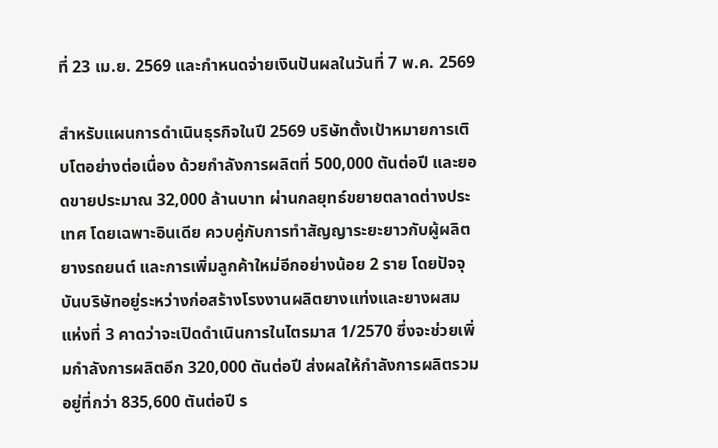ที่ 23 เม.ย. 2569 และกำหนดจ่ายเงินปันผลในวันที่ 7 พ.ค. 2569

สำหรับแผนการดำเนินธุรกิจในปี 2569 บริษัทตั้งเป้าหมายการเติบโตอย่างต่อเนื่อง ด้วยกำลังการผลิตที่ 500,000 ตันต่อปี และยอดขายประมาณ 32,000 ล้านบาท ผ่านกลยุทธ์ขยายตลาดต่างประเทศ โดยเฉพาะอินเดีย ควบคู่กับการทำสัญญาระยะยาวกับผู้ผลิตยางรถยนต์ และการเพิ่มลูกค้าใหม่อีกอย่างน้อย 2 ราย โดยปัจจุบันบริษัทอยู่ระหว่างก่อสร้างโรงงานผลิตยางแท่งและยางผสมแห่งที่ 3 คาดว่าจะเปิดดำเนินการในไตรมาส 1/2570 ซึ่งจะช่วยเพิ่มกำลังการผลิตอีก 320,000 ตันต่อปี ส่งผลให้กำลังการผลิตรวมอยู่ที่กว่า 835,600 ตันต่อปี ร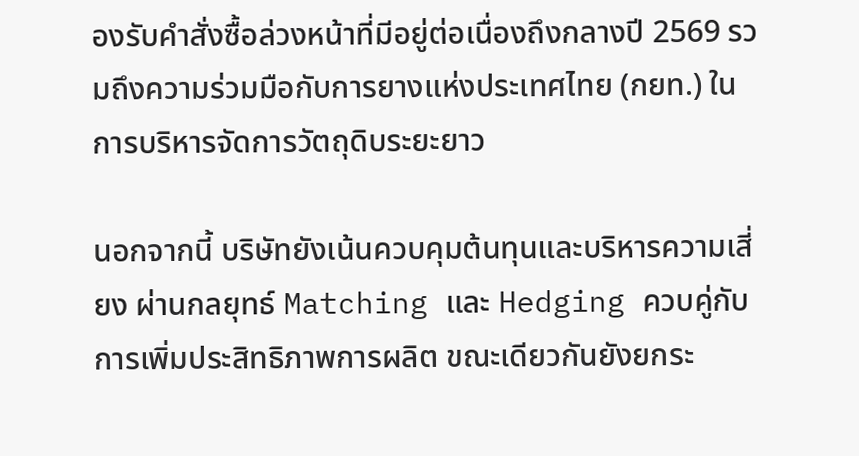องรับคำสั่งซื้อล่วงหน้าที่มีอยู่ต่อเนื่องถึงกลางปี 2569 รวมถึงความร่วมมือกับการยางแห่งประเทศไทย (กยท.) ในการบริหารจัดการวัตถุดิบระยะยาว

นอกจากนี้ บริษัทยังเน้นควบคุมต้นทุนและบริหารความเสี่ยง ผ่านกลยุทธ์ Matching และ Hedging ควบคู่กับการเพิ่มประสิทธิภาพการผลิต ขณะเดียวกันยังยกระ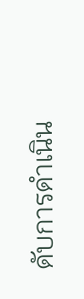ดับการดำเนิน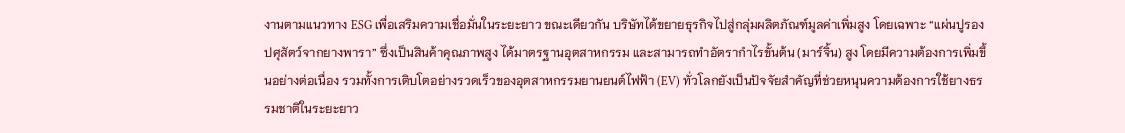งานตามแนวทาง ESG เพื่อเสริมความเชื่อมั่นในระยะยาว ขณะเดียวกัน บริษัทได้ขยายธุรกิจไปสู่กลุ่มผลิตภัณฑ์มูลค่าเพิ่มสูง โดยเฉพาะ “แผ่นปูรองปศุสัตว์จากยางพารา” ซึ่งเป็นสินค้าคุณภาพสูง ได้มาตรฐานอุตสาหกรรม และสามารถทำอัตรากำไรขั้นต้น (มาร์จิ้น) สูง โดยมีความต้องการเพิ่มขึ้นอย่างต่อเนื่อง รวมทั้งการเติบโตอย่างรวดเร็วของอุตสาหกรรมยานยนต์ไฟฟ้า (EV) ทั่วโลกยังเป็นปัจจัยสำคัญที่ช่วยหนุนความต้องการใช้ยางธรรมชาติในระยะยาว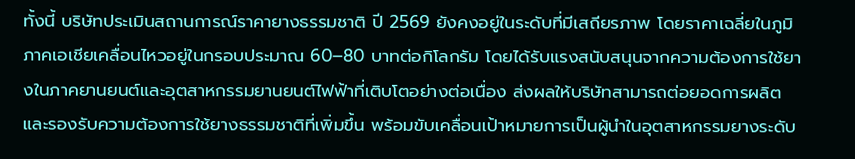ทั้งนี้ บริษัทประเมินสถานการณ์ราคายางธรรมชาติ ปี 2569 ยังคงอยู่ในระดับที่มีเสถียรภาพ โดยราคาเฉลี่ยในภูมิภาคเอเชียเคลื่อนไหวอยู่ในกรอบประมาณ 60–80 บาทต่อกิโลกรัม โดยได้รับแรงสนับสนุนจากความต้องการใช้ยางในภาคยานยนต์และอุตสาหกรรมยานยนต์ไฟฟ้าที่เติบโตอย่างต่อเนื่อง ส่งผลให้บริษัทสามารถต่อยอดการผลิตและรองรับความต้องการใช้ยางธรรมชาติที่เพิ่มขึ้น พร้อมขับเคลื่อนเป้าหมายการเป็นผู้นำในอุตสาหกรรมยางระดับ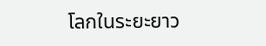โลกในระยะยาว